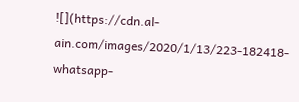![](https://cdn.al-ain.com/images/2020/1/13/223-182418-whatsapp-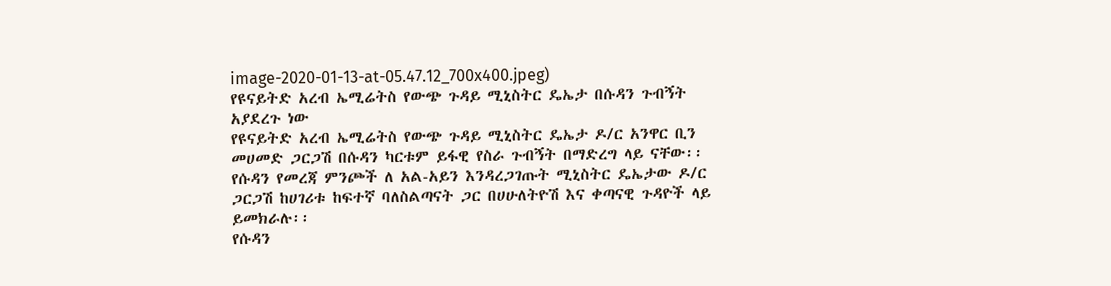image-2020-01-13-at-05.47.12_700x400.jpeg)
የዩናይትድ አረብ ኤሚሬትስ የውጭ ጉዳይ ሚኒስትር ዴኤታ በሱዳን ጉብኝት አያደረጉ ነው
የዩናይትድ አረብ ኤሚሬትስ የውጭ ጉዳይ ሚኒስትር ዴኤታ ዶ/ር አንዋር ቢን መሀመድ ጋርጋሽ በሱዳን ካርቱም ይፋዊ የስራ ጉብኝት በማድረግ ላይ ናቸው፡፡
የሱዳን የመረጃ ምንጮች ለ አል-አይን እንዳረጋገጡት ሚኒስትር ዴኤታው ዶ/ር ጋርጋሽ ከሀገሪቱ ከፍተኛ ባለስልጣናት ጋር በሀሁለትዮሽ እና ቀጣናዊ ጉዳዮች ላይ ይመክራሉ፡፡
የሱዳን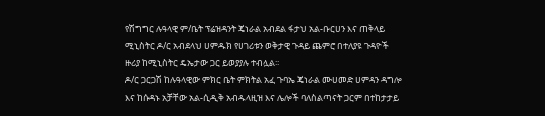የሽግግር ሉዓላዊ ም/ቤት ፕሬዝዳንት ጄነራል አብደል ፋታህ አል-ቡርሀን እና ጠቅላይ ሚኒስትር ዶ/ር አብደላህ ሀምዱክ የሀገሪቱን ወቅታዊ ጉዳይ ጨምሮ በተለያዩ ጉዳዮች ዙሪያ ከሚኒስትር ዴኤታው ጋር ይወያያሉ ተብሏል፡፡
ዶ/ር ጋርጋሽ ከሉዓላዊው ምክር ቤት ምክትል አፈ ጉባኤ ጄነራል ሙሀመድ ሀምዳን ዳግሎ እና ከሱዳኑ አቻቸው አል-ሲዲቅ አብዱላዚዝ እና ሌሎች ባለስልጣናት ጋርም በተከታታይ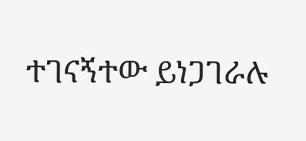ተገናኝተው ይነጋገራሉ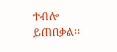ተብሎ ይጠበቃል፡፡